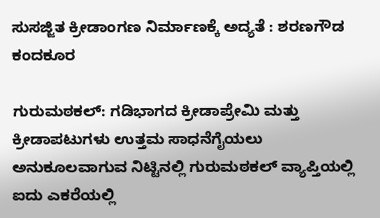ಸುಸಜ್ಜಿತ ಕ್ರೀಡಾಂಗಣ ನಿರ್ಮಾಣಕ್ಕೆ ಅದ್ಯತೆ : ಶರಣಗೌಡ ಕಂದಕೂರ

ಗುರುಮಠಕಲ್: ಗಡಿಭಾಗದ ಕ್ರೀಡಾಪ್ರೇಮಿ ಮತ್ತು ಕ್ರೀಡಾಪಟುಗಳು ಉತ್ತಮ ಸಾಧನೆಗೈಯಲು ಅನುಕೂಲವಾಗುವ ನಿಟ್ಟಿನಲ್ಲಿ ಗುರುಮಠಕಲ್ ವ್ಯಾಪ್ತಿಯಲ್ಲಿ ಐದು ಎಕರೆಯಲ್ಲಿ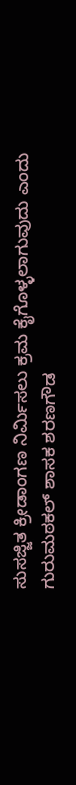ಸುಸಜ್ಜಿತ ಕ್ರೀಡಾಂಗಣ ನಿರ್ಮಿಸಲು ಕ್ರಮ ಕೈಗೊಳ್ಳಲಾಗುವುದು ಎಂದು ಗುರುಮಠಕಲ್ ಶಾಸಕ ಶರಣಗೌಡ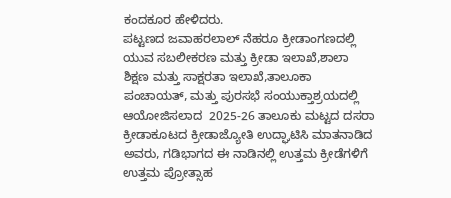ಕಂದಕೂರ ಹೇಳಿದರು.
ಪಟ್ಟಣದ ಜವಾಹರಲಾಲ್ ನೆಹರೂ ಕ್ರೀಡಾಂಗಣದಲ್ಲಿ ಯುವ ಸಬಲೀಕರಣ ಮತ್ತು ಕ್ರೀಡಾ ಇಲಾಖೆ,ಶಾಲಾ ಶಿಕ್ಷಣ ಮತ್ತು ಸಾಕ್ಷರತಾ ಇಲಾಖೆ,ತಾಲೂಕಾ ಪಂಚಾಯತ್, ಮತ್ತು ಪುರಸಭೆ ಸಂಯುಕ್ತಾಶ್ರಯದಲ್ಲಿ ಆಯೋಜಿಸಲಾದ  2025-26 ತಾಲೂಕು ಮಟ್ಟದ ದಸರಾ ಕ್ರೀಡಾಕೂಟದ ಕ್ರೀಡಾಜ್ಯೋತಿ ಉದ್ಘಾಟಿಸಿ ಮಾತನಾಡಿದ ಅವರು, ಗಡಿಭಾಗದ ಈ ನಾಡಿನಲ್ಲಿ ಉತ್ತಮ ಕ್ರೀಡೆಗಳಿಗೆ ಉತ್ತಮ ಪ್ರೋತ್ಸಾಹ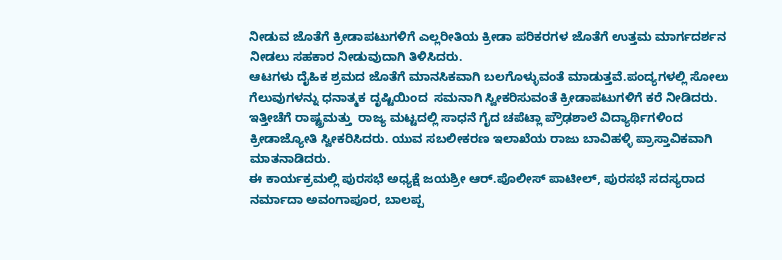ನೀಡುವ ಜೊತೆಗೆ ಕ್ರೀಡಾಪಟುಗಳಿಗೆ ಎಲ್ಲರೀತಿಯ ಕ್ರೀಡಾ ಪರಿಕರಗಳ ಜೊತೆಗೆ ಉತ್ತಮ ಮಾರ್ಗದರ್ಶನ ನೀಡಲು ಸಹಕಾರ ನೀಡುವುದಾಗಿ ತಿಳಿಸಿದರು.
ಆಟಗಳು ದೈಹಿಕ ಶ್ರಮದ ಜೊತೆಗೆ ಮಾನಸಿಕವಾಗಿ ಬಲಗೊಳ್ಳುವಂತೆ ಮಾಡುತ್ತವೆ.ಪಂದ್ಯಗಳಲ್ಲಿ ಸೋಲು ಗೆಲುವುಗಳನ್ನು ಧನಾತ್ಮಕ ದೃಷ್ಟಿಯಿಂದ  ಸಮನಾಗಿ ಸ್ವೀಕರಿಸುವಂತೆ ಕ್ರೀಡಾಪಟುಗಳಿಗೆ ಕರೆ ನೀಡಿದರು. ಇತ್ತೀಚೆಗೆ ರಾಷ್ಟ್ರಮತ್ತು  ರಾಜ್ಯ ಮಟ್ಟದಲ್ಲಿ ಸಾಧನೆ ಗೈದ ಚಪೆಟ್ಲಾ ಪ್ರೌಢಶಾಲೆ ವಿದ್ಯಾರ್ಥಿಗಳಿಂದ ಕ್ರೀಡಾಜ್ಯೋತಿ ಸ್ವೀಕರಿಸಿದರು. ಯುವ ಸಬಲೀಕರಣ ಇಲಾಖೆಯ ರಾಜು ಬಾವಿಹಳ್ಳಿ ಪ್ರಾಸ್ತಾವಿಕವಾಗಿ ಮಾತನಾಡಿದರು.
ಈ ಕಾರ್ಯಕ್ರಮಲ್ಲಿ ಪುರಸಭೆ ಅಧ್ಯಕ್ಷೆ ಜಯಶ್ರೀ ಆರ್.ಪೊಲೀಸ್ ಪಾಟೀಲ್, ಪುರಸಭೆ ಸದಸ್ಯರಾದ ನರ್ಮಾದಾ ಅವಂಗಾಪೂರ, ಬಾಲಪ್ಪ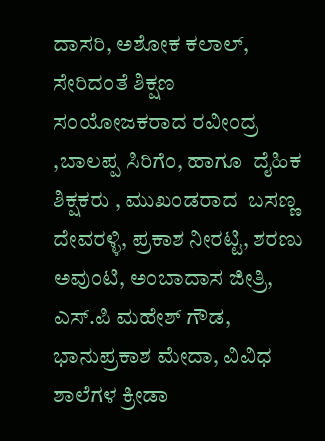ದಾಸರಿ, ಅಶೋಕ ಕಲಾಲ್, ಸೇರಿದಂತೆ ಶಿಕ್ಷಣ ಸಂಯೋಜಕರಾದ ರವೀಂದ್ರ ,ಬಾಲಪ್ಪ ಸಿರಿಗೆಂ, ಹಾಗೂ  ದೈಹಿಕ ಶಿಕ್ಷಕರು , ಮುಖಂಡರಾದ  ಬಸಣ್ಣ ದೇವರಳ್ಳಿ, ಪ್ರಕಾಶ ನೀರಟ್ಟಿ, ಶರಣು ಅವುಂಟಿ, ಅಂಬಾದಾಸ ಜೀತ್ರಿ, ಎಸ್.ಪಿ ಮಹೇಶ್ ಗೌಡ, ಭಾನುಪ್ರಕಾಶ ಮೇದಾ, ವಿವಿಧ ಶಾಲೆಗಳ ಕ್ರೀಡಾ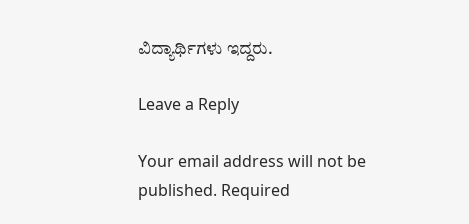ವಿದ್ಯಾರ್ಥಿಗಳು ಇದ್ದರು.

Leave a Reply

Your email address will not be published. Required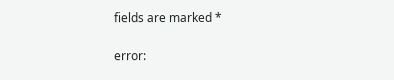fields are marked *

error: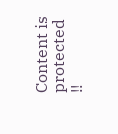Content is protected !!